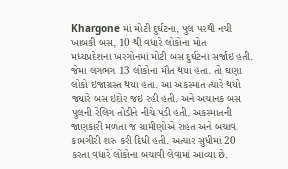Khargone માં મોટી દુર્ઘટના, પુલ પરથી નચી ખાબકી બસ, 10 થી વધારે લોકોના મોત
મધ્યપ્રદેશના ખરગોનમાં મોટી બસ દુર્ઘટના સર્જાઇ હતી. જેમા લગભગ 13 લોકોના મૌત થયા હતા. તો ઘણા લોકો ઇજાગ્રસ્ત થયા હતા. આ અકસ્માત ત્યારે થયો જ્યારે બસ ઇદોર જઇ રહી હતી. અને અચાનક બસ પુલની રેલિગ તોડીને નીચે પડી હતી. અકસ્માતની જાણકારી મળતા જ ગ્રામીણોએ રાહત અને બચાવ કામગીરી શરુ કરી દિધી હતી. અત્યાર સુધીમાં 20 કરતા વધારે લોકોના બચાવી લેવામાં આવ્યા છે.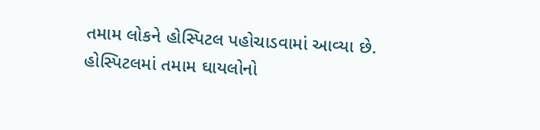તમામ લોકને હોસ્પિટલ પહોચાડવામાં આવ્યા છે. હોસ્પિટલમાં તમામ ઘાયલોનો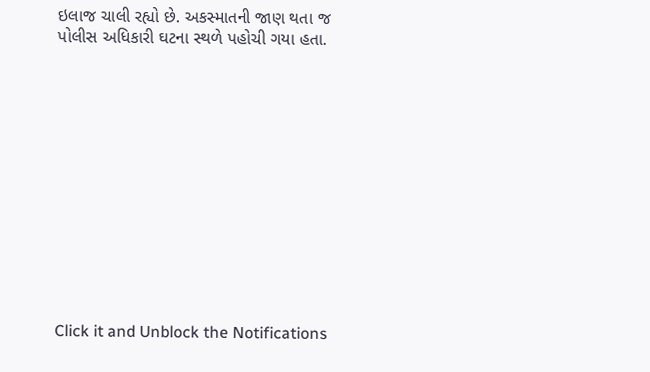ઇલાજ ચાલી રહ્યો છે. અકસ્માતની જાણ થતા જ પોલીસ અધિકારી ઘટના સ્થળે પહોચી ગયા હતા.













Click it and Unblock the Notifications